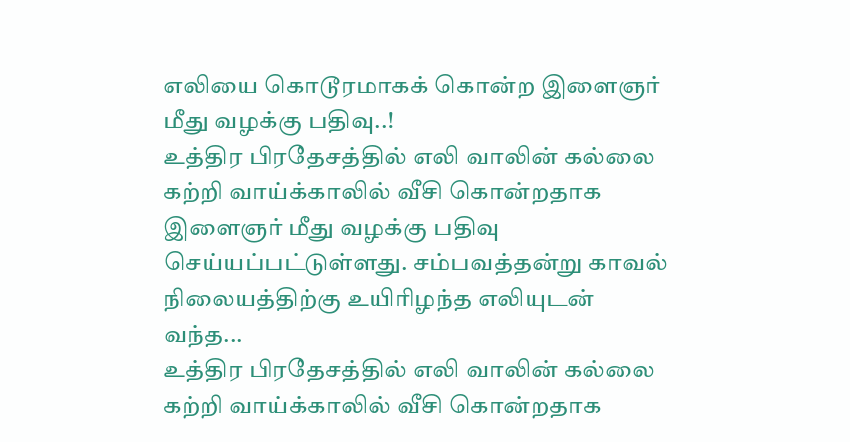எலியை கொடூரமாகக் கொன்ற இளைஞர் மீது வழக்கு பதிவு..!
உத்திர பிரதேசத்தில் எலி வாலின் கல்லை கற்றி வாய்க்காலில் வீசி கொன்றதாக இளைஞர் மீது வழக்கு பதிவு செய்யப்பட்டுள்ளது. சம்பவத்தன்று காவல் நிலையத்திற்கு உயிரிழந்த எலியுடன் வந்த...
உத்திர பிரதேசத்தில் எலி வாலின் கல்லை கற்றி வாய்க்காலில் வீசி கொன்றதாக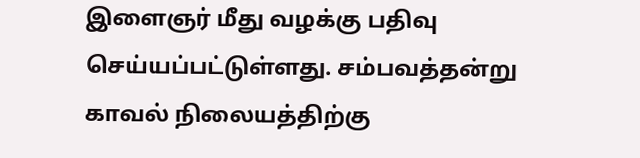இளைஞர் மீது வழக்கு பதிவு செய்யப்பட்டுள்ளது. சம்பவத்தன்று காவல் நிலையத்திற்கு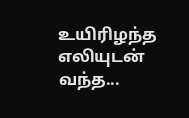உயிரிழந்த எலியுடன் வந்த...